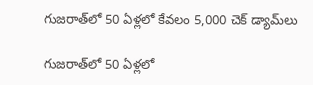గుజరాత్‌లో 50 ఏళ్లలో కేవలం 5,000 చెక్ డ్యామ్‌లు

గుజరాత్‌లో 50 ఏళ్లలో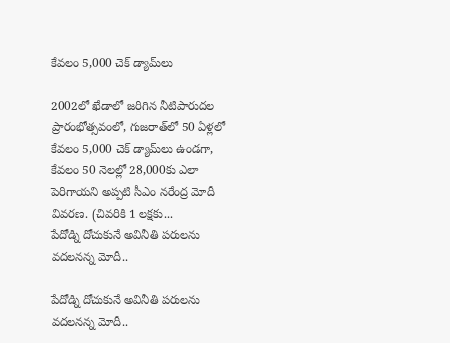కేవలం 5,000 చెక్ డ్యామ్‌లు

2002లో ఖేడాలో జరిగిన నీటిపారుదల ప్రారంభోత్సవంలో, గుజరాత్‌లో 50 ఏళ్లలో కేవలం 5,000 చెక్ డ్యామ్‌లు ఉండగా, కేవలం 50 నెలల్లో 28,000కు ఎలా పెరిగాయని అప్పటి సీఎం నరేంద్ర మోదీ వివరణ. (చివరికి 1 లక్షకు...
పేదోడ్ని దోచుకునే అవినీతి పరులను వదలనన్న మోదీ..

పేదోడ్ని దోచుకునే అవినీతి పరులను వదలనన్న మోదీ..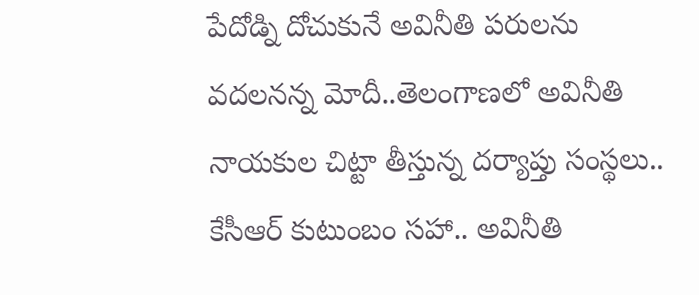పేదోడ్ని దోచుకునే అవినీతి పరులను వదలనన్న మోదీ..తెలంగాణలో అవినీతి నాయకుల చిట్టా తీస్తున్న దర్యాప్తు సంస్థలు.. కేసీఆర్ కుటుంబం సహా.. అవినీతి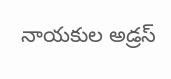నాయకుల అడ్రస్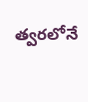త్వరలోనే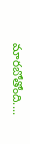మారబోతోంది....